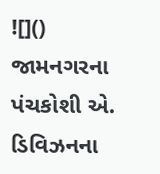![]()
જામનગરના પંચકોશી એ. ડિવિઝનના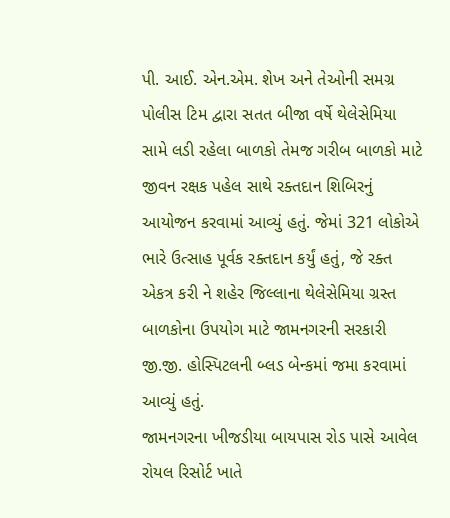પી. આઈ. એન.એમ. શેખ અને તેઓની સમગ્ર પોલીસ ટિમ દ્વારા સતત બીજા વર્ષે થેલેસેમિયા સામે લડી રહેલા બાળકો તેમજ ગરીબ બાળકો માટે જીવન રક્ષક પહેલ સાથે રક્તદાન શિબિરનું આયોજન કરવામાં આવ્યું હતું. જેમાં 321 લોકોએ ભારે ઉત્સાહ પૂર્વક રક્તદાન કર્યું હતું, જે રક્ત એકત્ર કરી ને શહેર જિલ્લાના થેલેસેમિયા ગ્રસ્ત બાળકોના ઉપયોગ માટે જામનગરની સરકારી જી.જી. હોસ્પિટલની બ્લડ બેન્કમાં જમા કરવામાં આવ્યું હતું.
જામનગરના ખીજડીયા બાયપાસ રોડ પાસે આવેલ રોયલ રિસોર્ટ ખાતે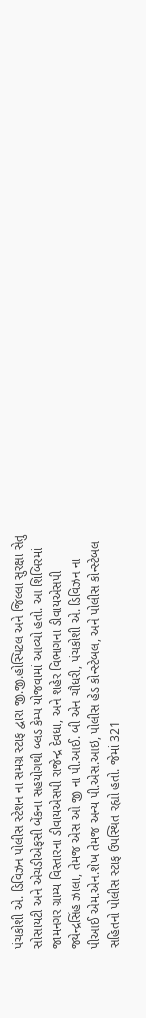પંચકોશી એ. ડિવિઝન પોલીસ સ્ટેશન ના સમગ્ર સ્ટાફ દ્વારા જી.જી.હોસ્પિટલ અને જિલ્લા સુરક્ષા સેતુ સોસાયટી અને એચડીએફસી બેંકના સહયોગથી બ્લડ કેમ્પ યોજવામાં આવ્યો હતો. આ શિબિરમાં જામનગર ગ્રામ્ય વિસ્તારના ડીવાયએસપી રાજેન્દ્ર દેવધા, અને શહેર વિભાગના ડીવાયએસપી જ્યેન્દ્રસિંહ ઝાલા, તેમજ એસ ઓ જી ના પી.આઈ. બી એન ચૌધરી, પંચકોશી એ. ડિવિઝન ના પીઆઈ એમ.એન.શેખ તેમજ અન્ય પી.એસ.આઇ, પોલીસ હેડ કોન્સ્ટેબલ, અને પોલીસ કોન્સ્ટેબલ સહિતનો પોલીસ સ્ટાફ ઉપસ્થિત રહ્યો હતો. જેમાં 321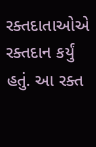રક્તદાતાઓએ રક્તદાન કર્યું હતું. આ રક્ત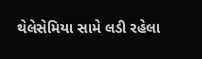થેલેસેમિયા સામે લડી રહેલા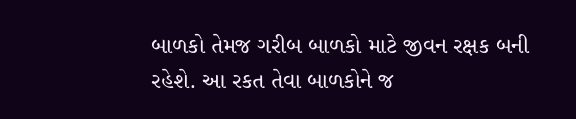બાળકો તેમજ ગરીબ બાળકો માટે જીવન રક્ષક બની રહેશે. આ રકત તેવા બાળકોને જ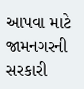આપવા માટે જામનગરની સરકારી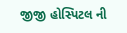જીજી હોસ્પિટલ ની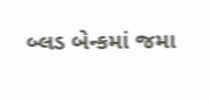બ્લડ બેન્કમાં જમા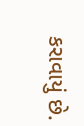કરાવાયું છે.